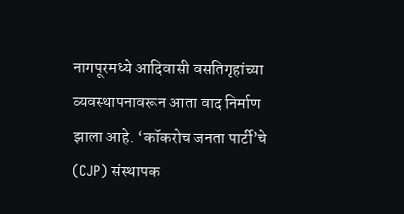नागपूरमध्ये आदिवासी वसतिगृहांच्या व्यवस्थापनावरून आता वाद निर्माण झाला आहे. ‘कॉकरोच जनता पार्टी’चे (CJP) संस्थापक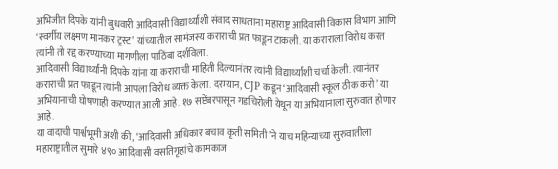अभिजीत दिपके यांनी बुधवारी आदिवासी विद्यार्थ्यांशी संवाद साधताना महाराष्ट्र आदिवासी विकास विभाग आणि ‘स्वर्गीय लक्ष्मण मानकर ट्रस्ट’ यांच्यातील सामंजस्य कराराची प्रत फाडून टाकली. या कराराला विरोध करत त्यांनी तो रद्द करण्याच्या मागणीला पाठिंबा दर्शविला.
आदिवासी विद्यार्थ्यांनी दिपके यांना या कराराची माहिती दिल्यानंतर त्यांनी विद्यार्थ्यांशी चर्चा केली. त्यानंतर कराराची प्रत फाडून त्यांनी आपला विरोध व्यक्त केला. दरम्यान, CJP कडून ‘आदिवासी स्कूल ठीक करो’ या अभियानाची घोषणाही करण्यात आली आहे. १७ सप्टेंबरपासून गडचिरोली येथून या अभियानाला सुरुवात होणार आहे.
या वादाची पार्श्वभूमी अशी की, ‘आदिवासी अधिकार बचाव कृती समिती’ने याच महिन्याच्या सुरुवातीला महाराष्ट्रातील सुमारे ४९० आदिवासी वसतिगृहांचे कामकाज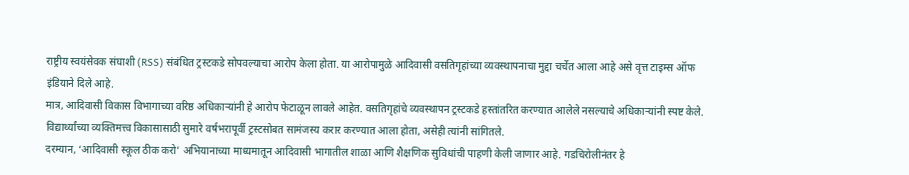राष्ट्रीय स्वयंसेवक संघाशी (RSS) संबंधित ट्रस्टकडे सोपवल्याचा आरोप केला होता. या आरोपामुळे आदिवासी वसतिगृहांच्या व्यवस्थापनाचा मुद्दा चर्चेत आला आहे असे वृत्त टाइम्स ऑफ इंडियाने दिले आहे.
मात्र, आदिवासी विकास विभागाच्या वरिष्ठ अधिकाऱ्यांनी हे आरोप फेटाळून लावले आहेत. वसतिगृहांचे व्यवस्थापन ट्रस्टकडे हस्तांतरित करण्यात आलेले नसल्याचे अधिकाऱ्यांनी स्पष्ट केले. विद्यार्थ्यांच्या व्यक्तिमत्त्व विकासासाठी सुमारे वर्षभरापूर्वी ट्रस्टसोबत सामंजस्य करार करण्यात आला होता, असेही त्यांनी सांगितले.
दरम्यान, ‘आदिवासी स्कूल ठीक करो’ अभियानाच्या माध्यमातून आदिवासी भागातील शाळा आणि शैक्षणिक सुविधांची पाहणी केली जाणार आहे. गडचिरोलीनंतर हे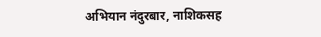अभियान नंदुरबार, नाशिकसह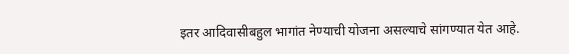इतर आदिवासीबहुल भागांत नेण्याची योजना असल्याचे सांगण्यात येत आहे.